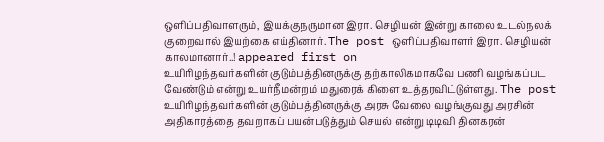ஒளிப்பதிவாளரும், இயக்குநருமான இரா. செழியன் இன்று காலை உடல்நலக் குறைவால் இயற்கை எய்தினார். The post ஒளிப்பதிவாளர் இரா. செழியன் காலமானார்..! appeared first on
உயிரிழந்தவர்களின் குடும்பத்தினருக்கு தற்காலிகமாகவே பணி வழங்கப்பட வேண்டும் என்று உயர்நீமன்றம் மதுரைக் கிளை உத்தரவிட்டுள்ளது. The post
உயிரிழந்தவர்களின் குடும்பத்தினருக்கு அரசு வேலை வழங்குவது அரசின் அதிகாரத்தை தவறாகப் பயன்படுத்தும் செயல் என்று டிடிவி தினகரன்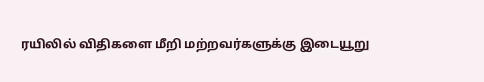ரயிலில் விதிகளை மீறி மற்றவர்களுக்கு இடையூறு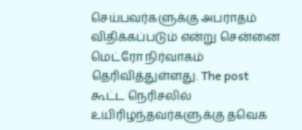செய்பவர்களுக்கு அபராதம் விதிக்கப்படும் என்று சென்னை மெட்ரோ நிர்வாகம் தெரிவித்துள்ளது. The post
கூட்ட நெரிசலில் உயிரிழந்தவர்களுக்கு தவெக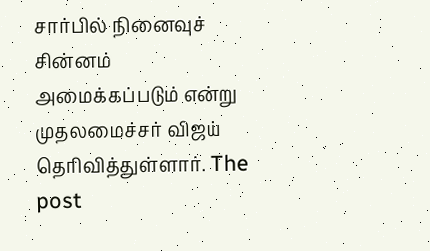சார்பில் நினைவுச் சின்னம் அமைக்கப்படும் என்று முதலமைச்சர் விஜய் தெரிவித்துள்ளார். The post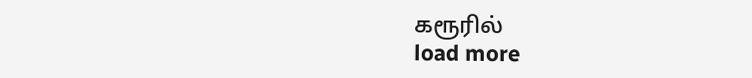கரூரில்
load more